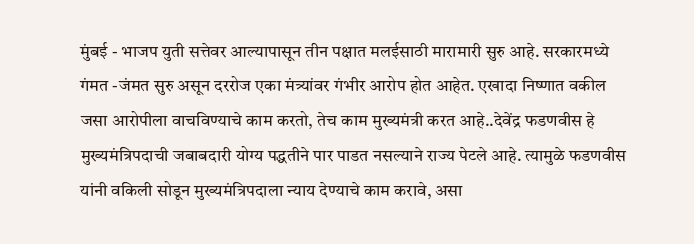मुंबई - भाजप युती सत्तेवर आल्यापासून तीन पक्षात मलईसाठी मारामारी सुरु आहे. सरकारमध्ये गंमत -जंमत सुरु असून दररोज एका मंत्र्यांवर गंभीर आरोप होत आहेत. एखादा निष्णात वकील जसा आरोपीला वाचविण्याचे काम करतो, तेच काम मुख्यमंत्री करत आहे..देवेंद्र फडणवीस हे मुख्यमंत्रिपदाची जबाबदारी योग्य पद्धतीने पार पाडत नसल्याने राज्य पेटले आहे. त्यामुळे फडणवीस यांनी वकिली सोडून मुख्यमंत्रिपदाला न्याय देण्याचे काम करावे, असा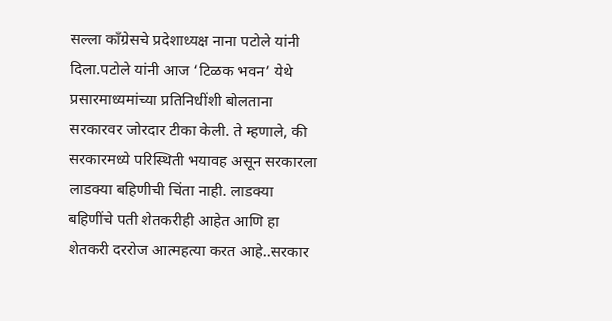सल्ला काँग्रेसचे प्रदेशाध्यक्ष नाना पटोले यांनी दिला.पटोले यांनी आज ‘टिळक भवन’ येथे प्रसारमाध्यमांच्या प्रतिनिधींशी बोलताना सरकारवर जोरदार टीका केली. ते म्हणाले, की सरकारमध्ये परिस्थिती भयावह असून सरकारला लाडक्या बहिणीची चिंता नाही. लाडक्या बहिणींचे पती शेतकरीही आहेत आणि हा शेतकरी दररोज आत्महत्या करत आहे..सरकार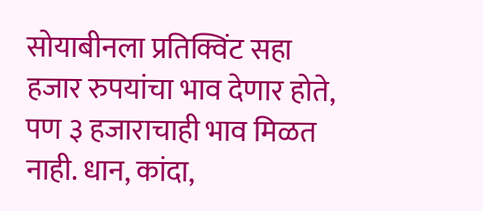सोयाबीनला प्रतिक्विंट सहा हजार रुपयांचा भाव देणार होते, पण ३ हजाराचाही भाव मिळत नाही. धान, कांदा,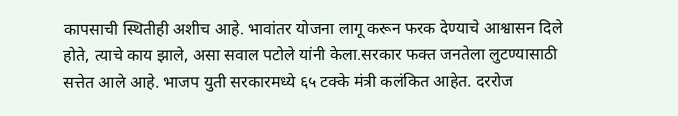कापसाची स्थितीही अशीच आहे. भावांतर योजना लागू करून फरक देण्याचे आश्वासन दिले होते, त्याचे काय झाले, असा सवाल पटोले यांनी केला.सरकार फक्त जनतेला लुटण्यासाठी सत्तेत आले आहे. भाजप युती सरकारमध्ये ६५ टक्के मंत्री कलंकित आहेत. दररोज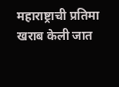महाराष्ट्राची प्रतिमा खराब केली जात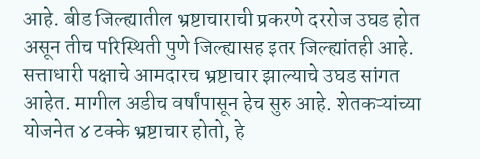आहे. बीड जिल्ह्यातील भ्रष्टाचाराची प्रकरणे दररोज उघड होत असून तीच परिस्थिती पुणे जिल्ह्यासह इतर जिल्ह्यांतही आहे. सत्ताधारी पक्षाचे आमदारच भ्रष्टाचार झाल्याचे उघड सांगत आहेत. मागील अडीच वर्षांपासून हेच सुरु आहे. शेतकऱ्यांच्या योजनेत ४ टक्के भ्रष्टाचार होतो, हे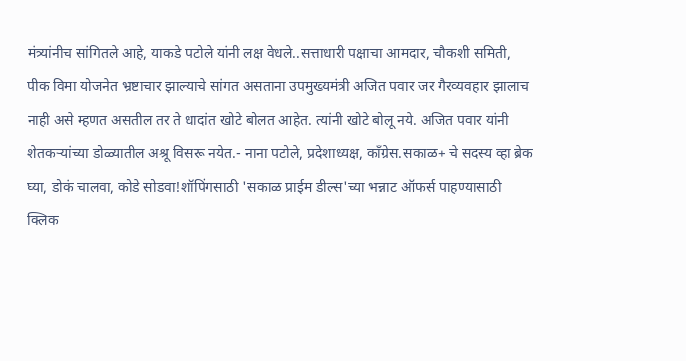मंत्र्यांनीच सांगितले आहे, याकडे पटोले यांनी लक्ष वेधले..सत्ताधारी पक्षाचा आमदार, चौकशी समिती, पीक विमा योजनेत भ्रष्टाचार झाल्याचे सांगत असताना उपमुख्यमंत्री अजित पवार जर गैरव्यवहार झालाच नाही असे म्हणत असतील तर ते धादांत खोटे बोलत आहेत. त्यांनी खोटे बोलू नये. अजित पवार यांनी शेतकऱ्यांच्या डोळ्यातील अश्रू विसरू नयेत.- नाना पटोले, प्रदेशाध्यक्ष, काँग्रेस.सकाळ+ चे सदस्य व्हा ब्रेक घ्या, डोकं चालवा, कोडे सोडवा!शॉपिंगसाठी 'सकाळ प्राईम डील्स'च्या भन्नाट ऑफर्स पाहण्यासाठी क्लिक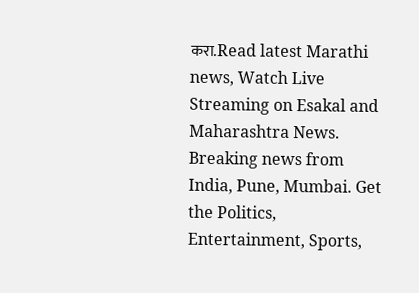करा.Read latest Marathi news, Watch Live Streaming on Esakal and Maharashtra News. Breaking news from India, Pune, Mumbai. Get the Politics, Entertainment, Sports,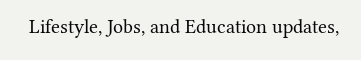Lifestyle, Jobs, and Education updates,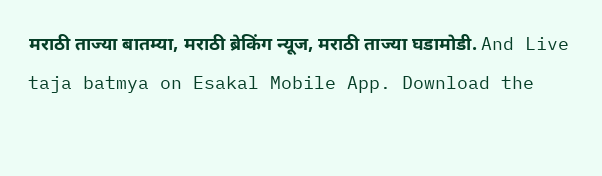मराठी ताज्या बातम्या, मराठी ब्रेकिंग न्यूज, मराठी ताज्या घडामोडी. And Live taja batmya on Esakal Mobile App. Download the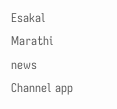Esakal Marathi news Channel app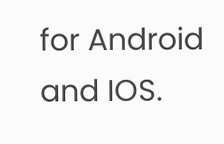for Android and IOS.